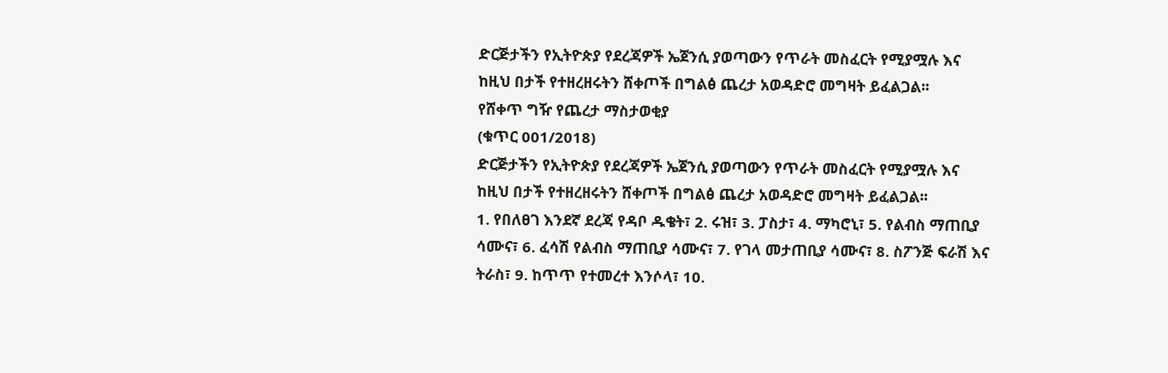ድርጅታችን የኢትዮጵያ የደረጃዎች ኤጀንሲ ያወጣውን የጥራት መስፈርት የሚያሟሉ እና ከዚህ በታች የተዘረዘሩትን ሸቀጦች በግልፅ ጨረታ አወዳድሮ መግዛት ይፈልጋል፡፡
የሸቀጥ ግዥ የጨረታ ማስታወቂያ
(ቁጥር 001/2018)
ድርጅታችን የኢትዮጵያ የደረጃዎች ኤጀንሲ ያወጣውን የጥራት መስፈርት የሚያሟሉ እና ከዚህ በታች የተዘረዘሩትን ሸቀጦች በግልፅ ጨረታ አወዳድሮ መግዛት ይፈልጋል፡፡
1. የበለፀገ እንደኛ ደረጃ የዳቦ ዱቄት፣ 2. ሩዝ፣ 3. ፓስታ፣ 4. ማካሮኒ፣ 5. የልብስ ማጠቢያ ሳሙና፣ 6. ፈሳሽ የልብስ ማጠቢያ ሳሙና፣ 7. የገላ መታጠቢያ ሳሙና፣ 8. ስፖንጅ ፍራሽ እና ትራስ፣ 9. ከጥጥ የተመረተ እንሶላ፣ 10.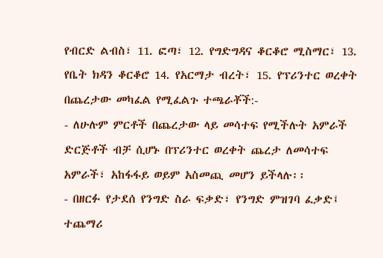የብርድ ልብስ፣ 11. ፎጣ፣ 12. የግድግዳና ቆርቆሮ ሚስማር፣ 13. የቤት ክዳን ቆርቆሮ 14. የአርማታ ብረት፣ 15. የፕሪንተር ወረቀት በጨረታው መካፈል የሚፈልጉ ተጫራቾች:-
- ለሁሉም ምርቶች በጨረታው ላይ መሳተፍ የሚችሉት አምራች ድርጅቶች ብቻ ሲሆኑ በፕሪንተር ወረቀት ጨረታ ለመሳተፍ አምራች፣ አከፋፋይ ወይም አስመጪ መሆን ይችላሉ፡፡
- በዘርፉ የታደሰ የንግድ ስራ ፍቃድ፣ የንግድ ምዝገባ ፈቃድ፤ ተጨማሪ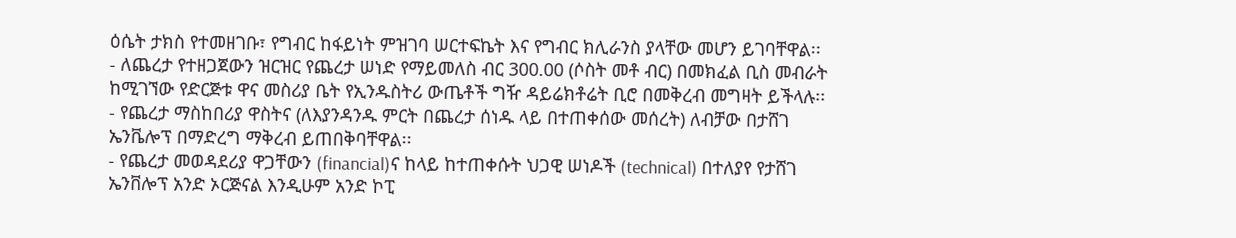ዕሴት ታክስ የተመዘገቡ፣ የግብር ከፋይነት ምዝገባ ሠርተፍኬት እና የግብር ክሊራንስ ያላቸው መሆን ይገባቸዋል፡፡
- ለጨረታ የተዘጋጀውን ዝርዝር የጨረታ ሠነድ የማይመለስ ብር 300.00 (ሶስት መቶ ብር) በመክፈል ቢስ መብራት ከሚገኘው የድርጅቱ ዋና መስሪያ ቤት የኢንዱስትሪ ውጤቶች ግዥ ዳይሬክቶሬት ቢሮ በመቅረብ መግዛት ይችላሉ፡፡
- የጨረታ ማስከበሪያ ዋስትና (ለእያንዳንዱ ምርት በጨረታ ሰነዱ ላይ በተጠቀሰው መሰረት) ለብቻው በታሸገ ኤንቬሎፕ በማድረግ ማቅረብ ይጠበቅባቸዋል፡፡
- የጨረታ መወዳደሪያ ዋጋቸውን (financial)ና ከላይ ከተጠቀሱት ህጋዊ ሠነዶች (technical) በተለያየ የታሸገ ኤንቨሎፕ አንድ ኦርጅናል እንዲሁም አንድ ኮፒ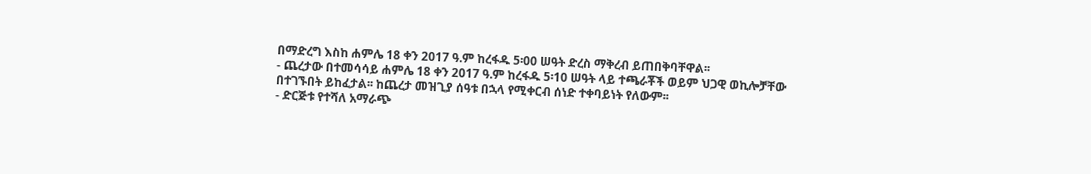በማድረግ እስከ ሐምሌ 18 ቀን 2017 ዓ.ም ከረፋዱ 5፡00 ሠዓት ድረስ ማቅረብ ይጠበቅባቸዋል፡፡
- ጨረታው በተመሳሳይ ሐምሌ 18 ቀን 2017 ዓ.ም ከረፋዱ 5፡10 ሠዓት ላይ ተጫራቾች ወይም ህጋዊ ወኪሎቻቸው በተገኙበት ይከፈታል፡፡ ከጨረታ መዝጊያ ሰዓቱ በኋላ የሚቀርብ ሰነድ ተቀባይነት የለውም፡፡
- ድርጅቱ የተሻለ አማራጭ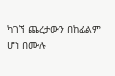ካገኘ ጨረታውን በከፊልም ሆነ በሙሉ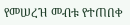የመሠረዝ መብቱ የተጠበቀ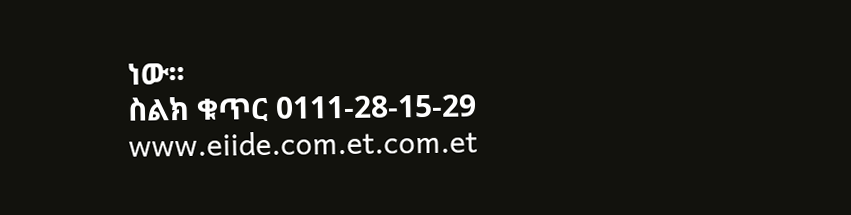ነው፡፡
ስልክ ቁጥር 0111-28-15-29
www.eiide.com.et.com.et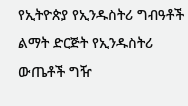የኢትዮጵያ የኢንዱስትሪ ግብዓቶች ልማት ድርጅት የኢንዱስትሪ ውጤቶች ግዥ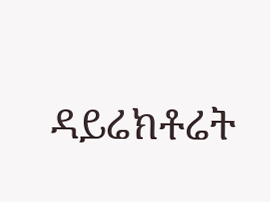ዳይሬክቶሬት